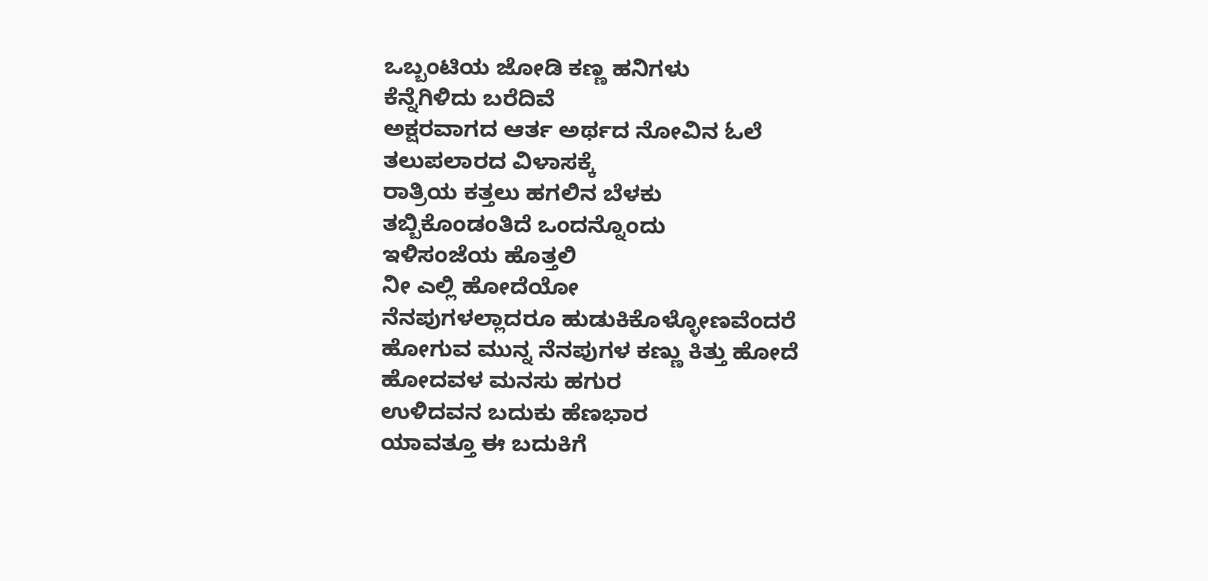ಒಬ್ಬಂಟಿಯ ಜೋಡಿ ಕಣ್ಣ ಹನಿಗಳು
ಕೆನ್ನೆಗಿಳಿದು ಬರೆದಿವೆ
ಅಕ್ಷರವಾಗದ ಆರ್ತ ಅರ್ಥದ ನೋವಿನ ಓಲೆ
ತಲುಪಲಾರದ ವಿಳಾಸಕ್ಕೆ
ರಾತ್ರಿಯ ಕತ್ತಲು ಹಗಲಿನ ಬೆಳಕು
ತಬ್ಬಿಕೊಂಡಂತಿದೆ ಒಂದನ್ನೊಂದು
ಇಳಿಸಂಜೆಯ ಹೊತ್ತಲಿ
ನೀ ಎಲ್ಲಿ ಹೋದೆಯೋ
ನೆನಪುಗಳಲ್ಲಾದರೂ ಹುಡುಕಿಕೊಳ್ಳೋಣವೆಂದರೆ
ಹೋಗುವ ಮುನ್ನ ನೆನಪುಗಳ ಕಣ್ಣು ಕಿತ್ತು ಹೋದೆ
ಹೋದವಳ ಮನಸು ಹಗುರ
ಉಳಿದವನ ಬದುಕು ಹೆಣಭಾರ
ಯಾವತ್ತೂ ಈ ಬದುಕಿಗೆ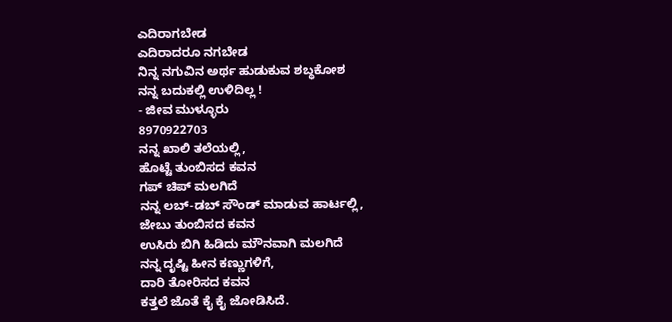ಎದಿರಾಗಬೇಡ
ಎದಿರಾದರೂ ನಗಬೇಡ
ನಿನ್ನ ನಗುವಿನ ಅರ್ಥ ಹುಡುಕುವ ಶಬ್ಧಕೋಶ
ನನ್ನ ಬದುಕಲ್ಲಿ ಉಳಿದಿಲ್ಲ !
- ಜೀವ ಮುಳ್ಳೂರು
8970922703
ನನ್ನ ಖಾಲಿ ತಲೆಯಲ್ಲಿ,
ಹೊಟ್ಟೆ ತುಂಬಿಸದ ಕವನ
ಗಪ್ ಚಿಪ್ ಮಲಗಿದೆ
ನನ್ನ ಲಬ್-ಡಬ್ ಸೌಂಡ್ ಮಾಡುವ ಹಾರ್ಟಲ್ಲಿ,
ಜೇಬು ತುಂಬಿಸದ ಕವನ
ಉಸಿರು ಬಿಗಿ ಹಿಡಿದು ಮೌನವಾಗಿ ಮಲಗಿದೆ
ನನ್ನ ದೃಷ್ಟಿ ಹೀನ ಕಣ್ಣುಗಳಿಗೆ,
ದಾರಿ ತೋರಿಸದ ಕವನ
ಕತ್ತಲೆ ಜೊತೆ ಕೈ ಕೈ ಜೋಡಿಸಿದೆ.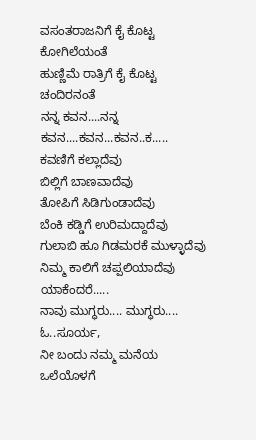ವಸಂತರಾಜನಿಗೆ ಕೈ ಕೊಟ್ಟ ಕೋಗಿಲೆಯಂತೆ
ಹುಣ್ಣಿಮೆ ರಾತ್ರಿಗೆ ಕೈ ಕೊಟ್ಟ ಚಂದಿರನಂತೆ
ನನ್ನ ಕವನ....ನನ್ನ ಕವನ....ಕವನ...ಕವನ..ಕ.....
ಕವಣಿಗೆ ಕಲ್ಲಾದೆವು
ಬಿಲ್ಲಿಗೆ ಬಾಣವಾದೆವು
ತೋಪಿಗೆ ಸಿಡಿಗುಂಡಾದೆವು
ಬೆಂಕಿ ಕಡ್ಡಿಗೆ ಉರಿಮದ್ದಾದೆವು
ಗುಲಾಬಿ ಹೂ ಗಿಡಮರಕೆ ಮುಳ್ಳಾದೆವು
ನಿಮ್ಮ ಕಾಲಿಗೆ ಚಪ್ಪಲಿಯಾದೆವು
ಯಾಕೆಂದರೆ.....
ನಾವು ಮುಗ್ಧರು.... ಮುಗ್ಧರು....
ಓ..ಸೂರ್ಯ,
ನೀ ಬಂದು ನಮ್ಮ ಮನೆಯ ಒಲೆಯೊಳಗೆ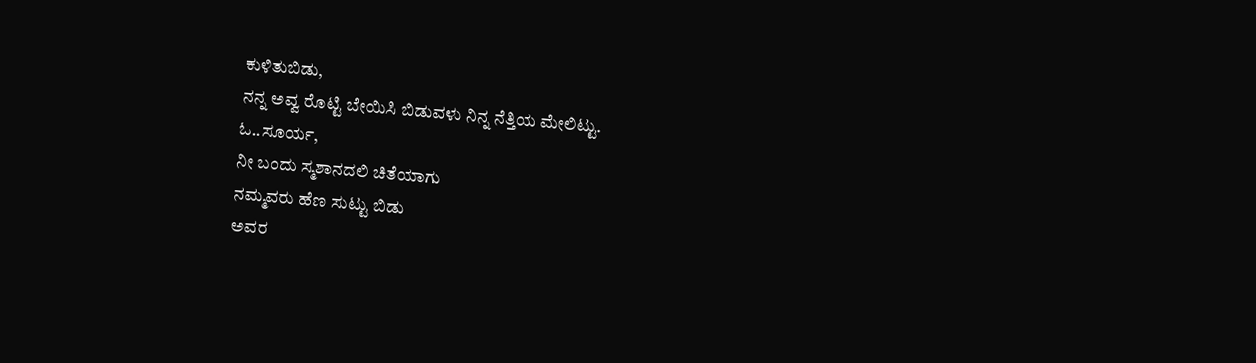ಕುಳಿತುಬಿಡು,
ನನ್ನ ಅವ್ವ ರೊಟ್ಟಿ ಬೇಯಿಸಿ ಬಿಡುವಳು ನಿನ್ನ ನೆತ್ತಿಯ ಮೇಲಿಟ್ಟು.
ಓ..ಸೂರ್ಯ,
ನೀ ಬಂದು ಸ್ಮಶಾನದಲಿ ಚಿತೆಯಾಗು
ನಮ್ಮವರು ಹೆಣ ಸುಟ್ಟು ಬಿಡು
ಅವರ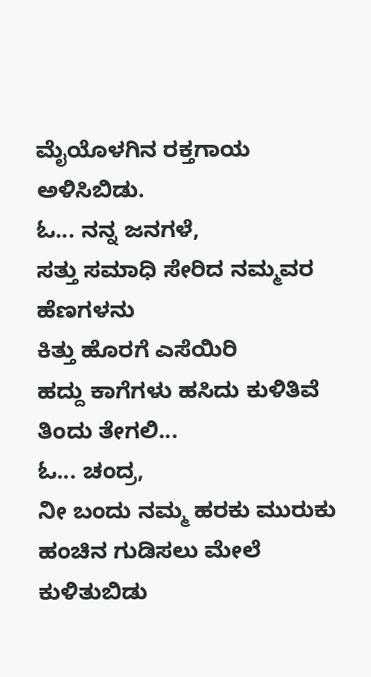ಮೈಯೊಳಗಿನ ರಕ್ತಗಾಯ ಅಳಿಸಿಬಿಡು.
ಓ... ನನ್ನ ಜನಗಳೆ,
ಸತ್ತು ಸಮಾಧಿ ಸೇರಿದ ನಮ್ಮವರ ಹೆಣಗಳನು
ಕಿತ್ತು ಹೊರಗೆ ಎಸೆಯಿರಿ
ಹದ್ದು ಕಾಗೆಗಳು ಹಸಿದು ಕುಳಿತಿವೆ
ತಿಂದು ತೇಗಲಿ...
ಓ... ಚಂದ್ರ,
ನೀ ಬಂದು ನಮ್ಮ ಹರಕು ಮುರುಕು ಹಂಚಿನ ಗುಡಿಸಲು ಮೇಲೆ ಕುಳಿತುಬಿಡು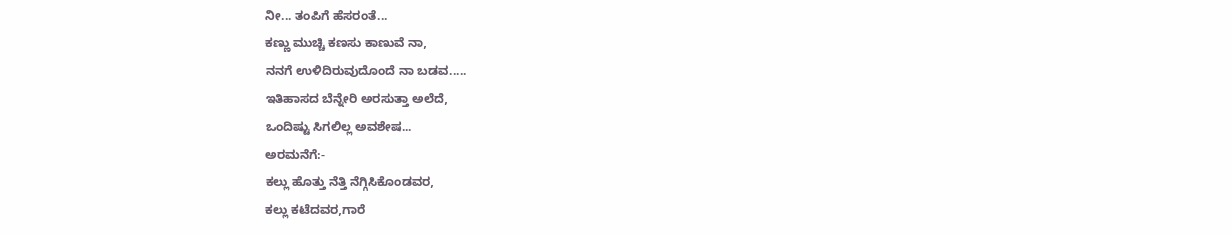ನೀ... ತಂಪಿಗೆ ಹೆಸರಂತೆ...
ಕಣ್ಣು ಮುಚ್ಚಿ ಕಣಸು ಕಾಣುವೆ ನಾ,
ನನಗೆ ಉಳಿದಿರುವುದೊಂದೆ ನಾ ಬಡವ.....
ಇತಿಹಾಸದ ಬೆನ್ನೇರಿ ಅರಸುತ್ತಾ ಅಲೆದೆ,
ಒಂದಿಷ್ಟು ಸಿಗಲಿಲ್ಲ ಅವಶೇಷ...
ಅರಮನೆಗೆ:-
ಕಲ್ಲು ಹೊತ್ತು ನೆತ್ತಿ ನೆಗ್ಗಿಸಿಕೊಂಡವರ,
ಕಲ್ಲು ಕಟೆದವರ,ಗಾರೆ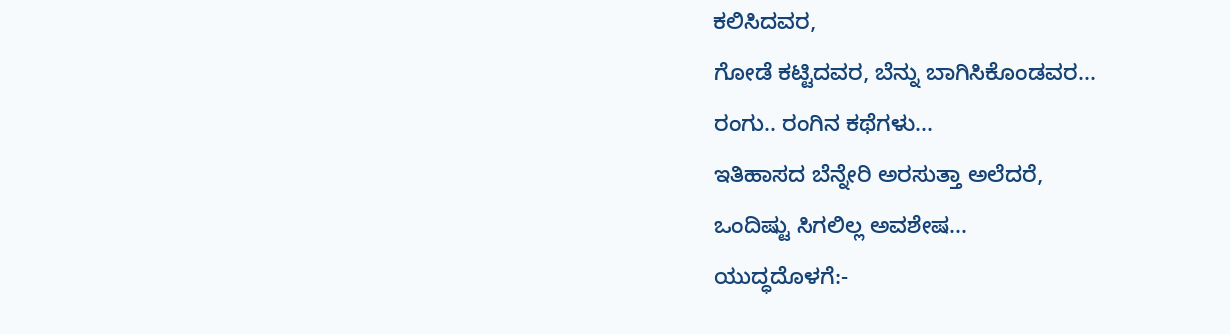ಕಲಿಸಿದವರ,
ಗೋಡೆ ಕಟ್ಟಿದವರ, ಬೆನ್ನು ಬಾಗಿಸಿಕೊಂಡವರ...
ರಂಗು.. ರಂಗಿನ ಕಥೆಗಳು...
ಇತಿಹಾಸದ ಬೆನ್ನೇರಿ ಅರಸುತ್ತಾ ಅಲೆದರೆ,
ಒಂದಿಷ್ಟು ಸಿಗಲಿಲ್ಲ ಅವಶೇಷ...
ಯುದ್ಧದೊಳಗೆ:-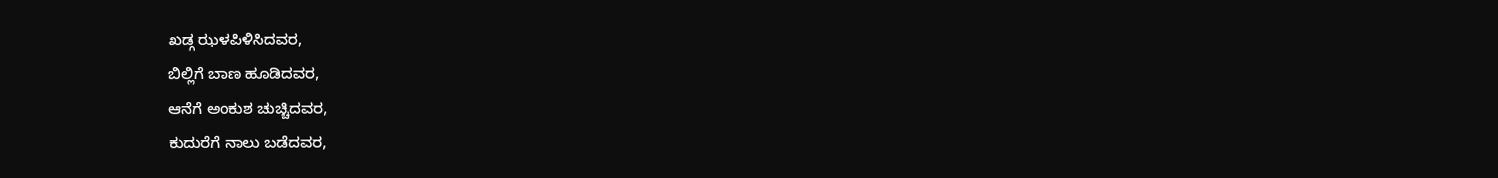ಖಡ್ಗ ಝಳಪಿಳಿಸಿದವರ,
ಬಿಲ್ಲಿಗೆ ಬಾಣ ಹೂಡಿದವರ,
ಆನೆಗೆ ಅಂಕುಶ ಚುಚ್ಚಿದವರ,
ಕುದುರೆಗೆ ನಾಲು ಬಡೆದವರ,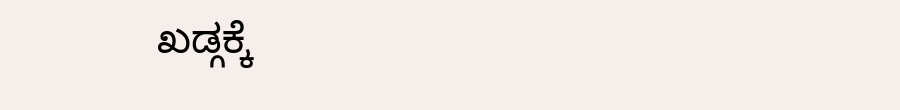ಖಡ್ಗಕ್ಕೆ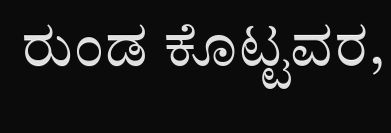ರುಂಡ ಕೊಟ್ಟವರ,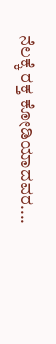ನೆಲಕ್ಕೆ ರಕ್ತ ಕೋಡಿಯಾದವರ....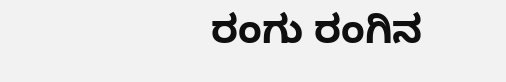ರಂಗು ರಂಗಿನ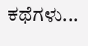ಕಥೆಗಳು...